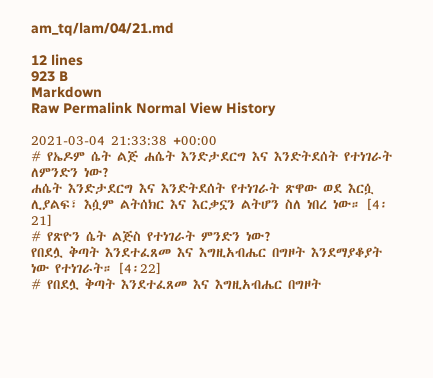am_tq/lam/04/21.md

12 lines
923 B
Markdown
Raw Permalink Normal View History

2021-03-04 21:33:38 +00:00
# የኤዶም ሴት ልጅ ሐሴት እንድታደርግ እና እንድትደሰት የተነገራት ለምንድን ነው?
ሐሴት እንድታደርግ እና እንድትደሰት የተነገራት ጽዋው ወደ እርሷ ሊያልፍ፣ እሷም ልትሰክር እና እርቃኗን ልትሆን ስለ ነበረ ነው። [4፡21]
# የጽዮን ሴት ልጅስ የተነገራት ምንድን ነው?
የበደሏ ቅጣት እንደተፈጸመ እና እግዚአብሔር በግዞት እንደማያቆያት ነው የተነገራት። [4፡22]
# የበደሏ ቅጣት እንደተፈጸመ እና እግዚአብሔር በግዞት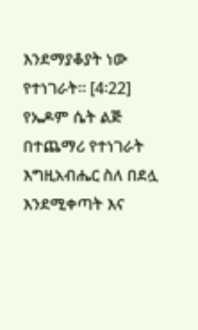እንደማያቆያት ነው የተነገራት። [4፡22]
የኤዶም ሴት ልጅ በተጨማሪ የተነገራት እግዚአብሔር ስለ በደሏ እንደሚቀጣት እና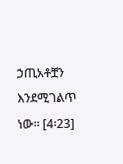ኃጢአቶቿን እንደሚገልጥ ነው። [4፡23]